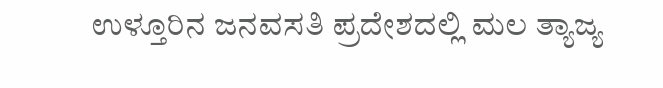ಉಳ್ತೂರಿನ ಜನವಸತಿ ಪ್ರದೇಶದಲ್ಲಿ ಮಲ ತ್ಯಾಜ್ಯ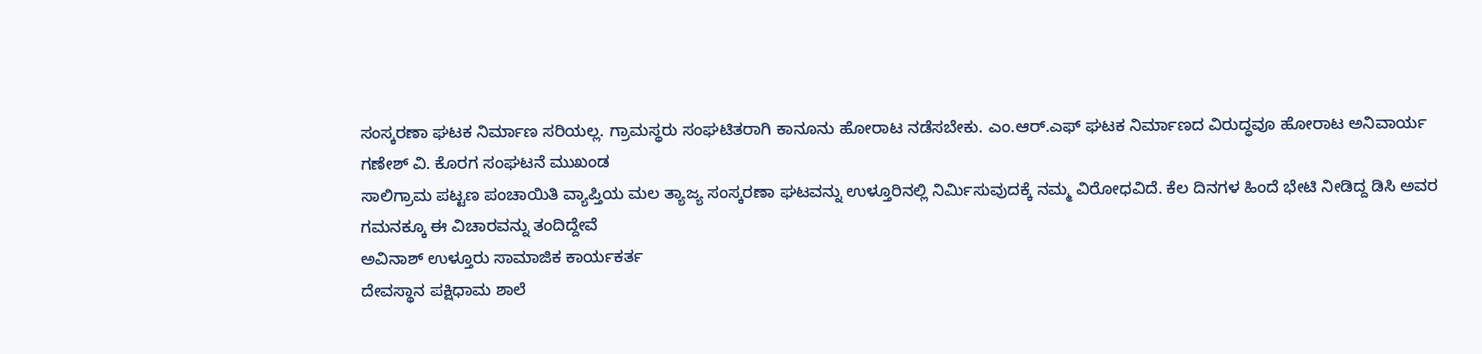ಸಂಸ್ಕರಣಾ ಘಟಕ ನಿರ್ಮಾಣ ಸರಿಯಲ್ಲ. ಗ್ರಾಮಸ್ಥರು ಸಂಘಟಿತರಾಗಿ ಕಾನೂನು ಹೋರಾಟ ನಡೆಸಬೇಕು. ಎಂ.ಆರ್.ಎಫ್ ಘಟಕ ನಿರ್ಮಾಣದ ವಿರುದ್ಧವೂ ಹೋರಾಟ ಅನಿವಾರ್ಯ
ಗಣೇಶ್ ವಿ. ಕೊರಗ ಸಂಘಟನೆ ಮುಖಂಡ
ಸಾಲಿಗ್ರಾಮ ಪಟ್ಟಣ ಪಂಚಾಯಿತಿ ವ್ಯಾಪ್ತಿಯ ಮಲ ತ್ಯಾಜ್ಯ ಸಂಸ್ಕರಣಾ ಘಟವನ್ನು ಉಳ್ತೂರಿನಲ್ಲಿ ನಿರ್ಮಿಸುವುದಕ್ಕೆ ನಮ್ಮ ವಿರೋಧವಿದೆ. ಕೆಲ ದಿನಗಳ ಹಿಂದೆ ಭೇಟಿ ನೀಡಿದ್ದ ಡಿಸಿ ಅವರ ಗಮನಕ್ಕೂ ಈ ವಿಚಾರವನ್ನು ತಂದಿದ್ದೇವೆ
ಅವಿನಾಶ್ ಉಳ್ತೂರು ಸಾಮಾಜಿಕ ಕಾರ್ಯಕರ್ತ
ದೇವಸ್ಥಾನ ಪಕ್ಷಿಧಾಮ ಶಾಲೆ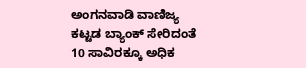ಅಂಗನವಾಡಿ ವಾಣಿಜ್ಯ ಕಟ್ಟಡ ಬ್ಯಾಂಕ್ ಸೇರಿದಂತೆ 10 ಸಾವಿರಕ್ಕೂ ಅಧಿಕ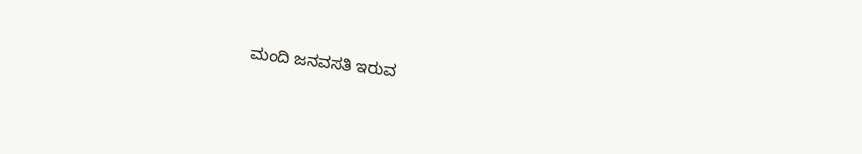ಮಂದಿ ಜನವಸತಿ ಇರುವ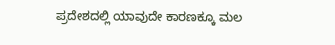ಪ್ರದೇಶದಲ್ಲಿ ಯಾವುದೇ ಕಾರಣಕ್ಕೂ ಮಲ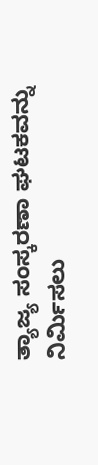ತ್ಯಾಜ್ಯ ಸಂಸ್ಕರಣಾ ಘಟಕವನ್ನು ನಿರ್ಮಿಸಲು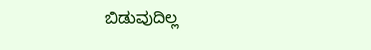ಬಿಡುವುದಿಲ್ಲ